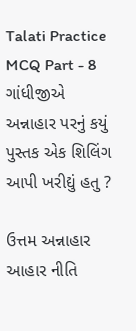Talati Practice MCQ Part - 8
ગાંધીજીએ અન્નાહાર પરનું કયું પુસ્તક એક શિલિંગ આપી ખરીદ્યું હતુ ?

ઉત્તમ અન્નાહાર
આહાર નીતિ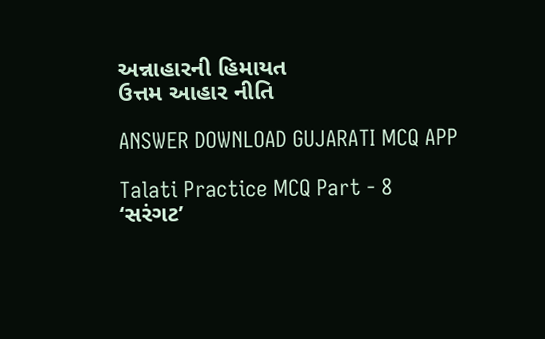અન્નાહારની હિમાયત
ઉત્તમ આહાર નીતિ

ANSWER DOWNLOAD GUJARATI MCQ APP

Talati Practice MCQ Part - 8
‘સરંગટ’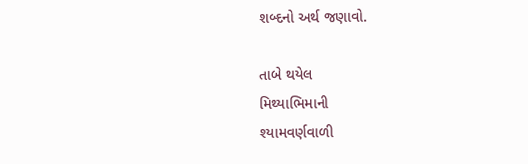શબ્દનો અર્થ જણાવો.

તાબે થયેલ
મિથ્યાભિમાની
શ્યામવર્ણવાળી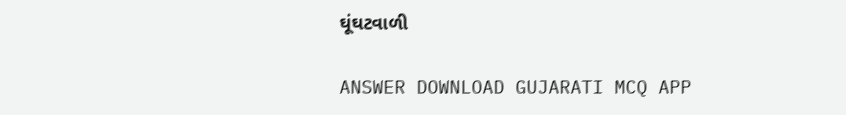ઘૂંઘટવાળી

ANSWER DOWNLOAD GUJARATI MCQ APP